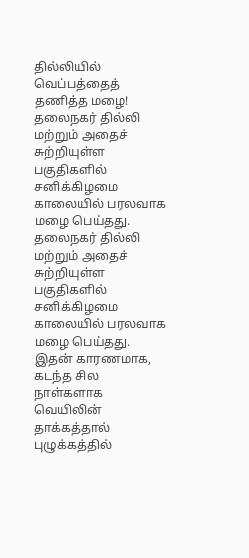தில்லியில் வெப்பத்தைத் தணித்த மழை!
தலைநகர் தில்லி மற்றும் அதைச் சுற்றியுள்ள பகுதிகளில் சனிக்கிழமை காலையில் பரலவாக மழை பெய்தது.
தலைநகர் தில்லி மற்றும் அதைச் சுற்றியுள்ள பகுதிகளில் சனிக்கிழமை காலையில் பரலவாக மழை பெய்தது. இதன் காரணமாக, கடந்த சில நாள்களாக வெயிலின் தாக்கத்தால் புழுக்கத்தில்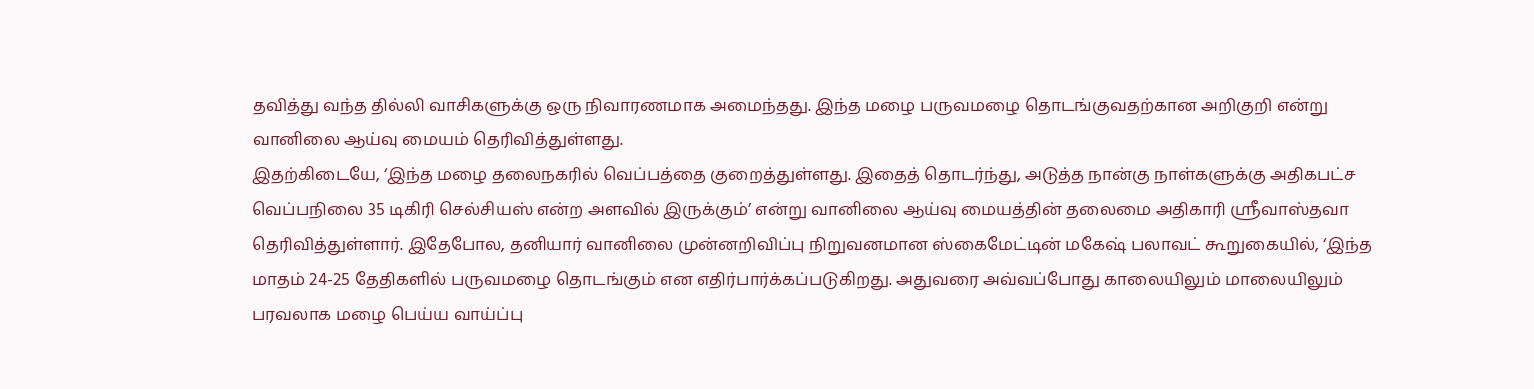தவித்து வந்த தில்லி வாசிகளுக்கு ஒரு நிவாரணமாக அமைந்தது. இந்த மழை பருவமழை தொடங்குவதற்கான அறிகுறி என்று வானிலை ஆய்வு மையம் தெரிவித்துள்ளது.
இதற்கிடையே, ‘இந்த மழை தலைநகரில் வெப்பத்தை குறைத்துள்ளது. இதைத் தொடர்ந்து, அடுத்த நான்கு நாள்களுக்கு அதிகபட்ச வெப்பநிலை 35 டிகிரி செல்சியஸ் என்ற அளவில் இருக்கும்’ என்று வானிலை ஆய்வு மையத்தின் தலைமை அதிகாரி ஸ்ரீவாஸ்தவா தெரிவித்துள்ளார். இதேபோல, தனியார் வானிலை முன்னறிவிப்பு நிறுவனமான ஸ்கைமேட்டின் மகேஷ் பலாவட் கூறுகையில், ‘இந்த மாதம் 24-25 தேதிகளில் பருவமழை தொடங்கும் என எதிர்பார்க்கப்படுகிறது. அதுவரை அவ்வப்போது காலையிலும் மாலையிலும் பரவலாக மழை பெய்ய வாய்ப்பு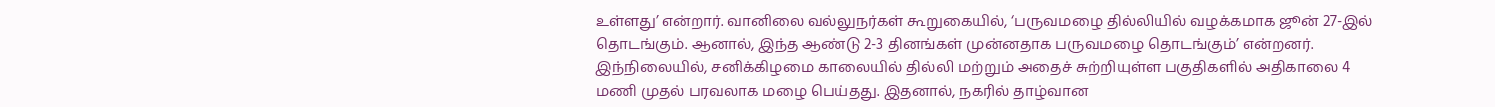உள்ளது’ என்றார். வானிலை வல்லுநர்கள் கூறுகையில், ‘பருவமழை தில்லியில் வழக்கமாக ஜூன் 27-இல் தொடங்கும். ஆனால், இந்த ஆண்டு 2-3 தினங்கள் முன்னதாக பருவமழை தொடங்கும்’ என்றனர்.
இந்நிலையில், சனிக்கிழமை காலையில் தில்லி மற்றும் அதைச் சுற்றியுள்ள பகுதிகளில் அதிகாலை 4 மணி முதல் பரவலாக மழை பெய்தது. இதனால், நகரில் தாழ்வான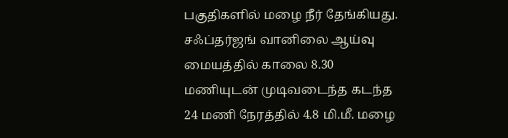பகுதிகளில் மழை நீர் தேங்கியது. சஃப்தர்ஜங் வானிலை ஆய்வு மையத்தில் காலை 8.30 மணியுடன் முடிவடைந்த கடந்த 24 மணி நேரத்தில் 4.8 மி.மீ. மழை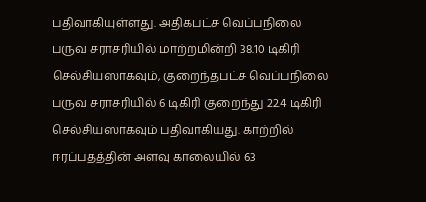பதிவாகியுள்ளது. அதிகபட்ச வெப்பநிலை பருவ சராசரியில் மாற்றமின்றி 38.10 டிகிரி செல்சியஸாகவும், குறைந்தபட்ச வெப்பநிலை பருவ சராசரியில் 6 டிகிரி குறைந்து 22.4 டிகிரி செல்சியஸாகவும் பதிவாகியது. காற்றில் ஈரப்பதத்தின் அளவு காலையில் 63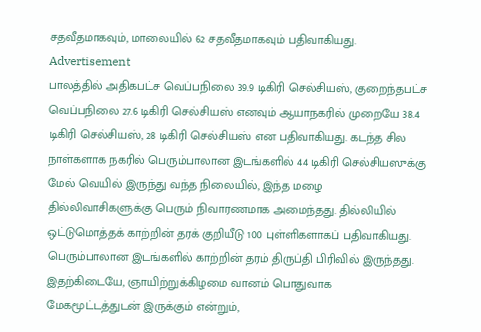சதவீதமாகவும், மாலையில் 62 சதவீதமாகவும் பதிவாகியது.
Advertisement
பாலத்தில் அதிகபட்ச வெப்பநிலை 39.9 டிகிரி செல்சியஸ், குறைந்தபட்ச வெப்பநிலை 27.6 டிகிரி செல்சியஸ் எனவும் ஆயாநகரில் முறையே 38.4 டிகிரி செல்சியஸ், 28 டிகிரி செல்சியஸ் என பதிவாகியது. கடந்த சில நாள்களாக நகரில் பெரும்பாலான இடங்களில் 44 டிகிரி செல்சியஸுக்கு மேல் வெயில் இருந்து வந்த நிலையில், இந்த மழை தில்லிவாசிகளுக்கு பெரும் நிவாரணமாக அமைந்தது. தில்லியில் ஒட்டுமொத்தக் காற்றின் தரக் குறியீடு 100 புள்ளிகளாகப் பதிவாகியது. பெரும்பாலான இடங்களில் காற்றின் தரம் திருப்தி பிரிவில் இருந்தது. இதற்கிடையே, ஞாயிற்றுக்கிழமை வானம் பொதுவாக மேகமூட்டத்துடன் இருக்கும் என்றும்,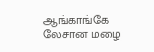ஆங்காங்கே லேசான மழை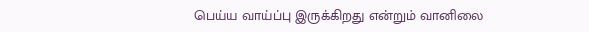பெய்ய வாய்ப்பு இருக்கிறது என்றும் வானிலை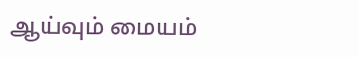ஆய்வும் மையம்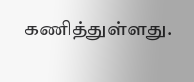கணித்துள்ளது.